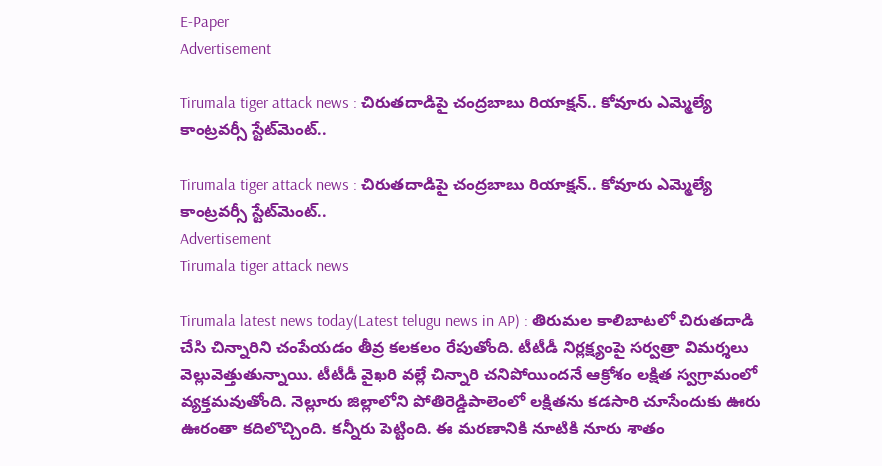E-Paper
Advertisement

Tirumala tiger attack news : చిరుతదాడిపై చంద్రబాబు రియాక్షన్.. కోవూరు ఎమ్మెల్యే కాంట్రవర్సీ స్టేట్‌మెంట్..

Tirumala tiger attack news : చిరుతదాడిపై చంద్రబాబు రియాక్షన్.. కోవూరు ఎమ్మెల్యే కాంట్రవర్సీ స్టేట్‌మెంట్..
Advertisement
Tirumala tiger attack news

Tirumala latest news today(Latest telugu news in AP) : తిరుమల కాలిబాటలో చిరుతదాడి చేసి చిన్నారిని చంపేయడం తీవ్ర కలకలం రేపుతోంది. టీటీడీ నిర్లక్ష్యంపై సర్వత్రా విమర్శలు వెల్లువెత్తుతున్నాయి. టీటీడీ వైఖరి వల్లే చిన్నారి చనిపోయిందనే ఆక్రోశం లక్షిత స్వగ్రామంలో వ్యక్తమవుతోంది. నెల్లూరు జిల్లాలోని పోతిరెడ్డిపాలెంలో లక్షితను కడసారి చూసేందుకు ఊరు ఊరంతా కదిలొచ్చింది. కన్నీరు పెట్టింది. ఈ మరణానికి నూటికి నూరు శాతం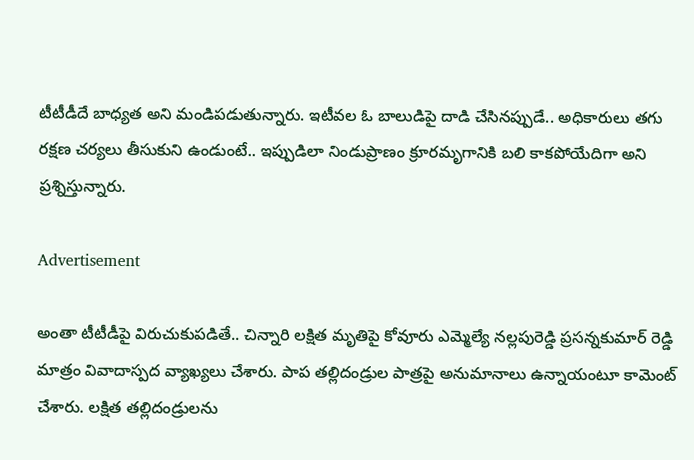టీటీడీదే బాధ్యత అని మండిపడుతున్నారు. ఇటీవల ఓ బాలుడిపై దాడి చేసినప్పుడే.. అధికారులు తగు రక్షణ చర్యలు తీసుకుని ఉండుంటే.. ఇప్పుడిలా నిండుప్రాణం క్రూరమృగానికి బలి కాకపోయేదిగా అని ప్రశ్నిస్తున్నారు.

Advertisement

అంతా టీటీడీపై విరుచుకుపడితే.. చిన్నారి లక్షిత మృతిపై కోవూరు ఎమ్మెల్యే నల్లపురెడ్డి ప్రసన్నకుమార్ రెడ్డి మాత్రం వివాదాస్పద వ్యాఖ్యలు చేశారు. పాప తల్లిదండ్రుల పాత్రపై అనుమానాలు ఉన్నాయంటూ కామెంట్ చేశారు. లక్షిత తల్లిదండ్రులను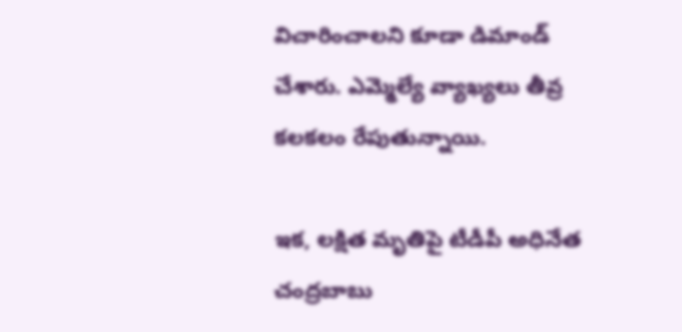విచారించాలని కూడా డిమాండ్ చేశారు. ఎమ్మెల్యే వ్యాఖ్యలు తీవ్ర కలకలం రేపుతున్నాయి.

ఇక, లక్షిత మృతిపై టీడీపీ అధినేత చంద్రబాబు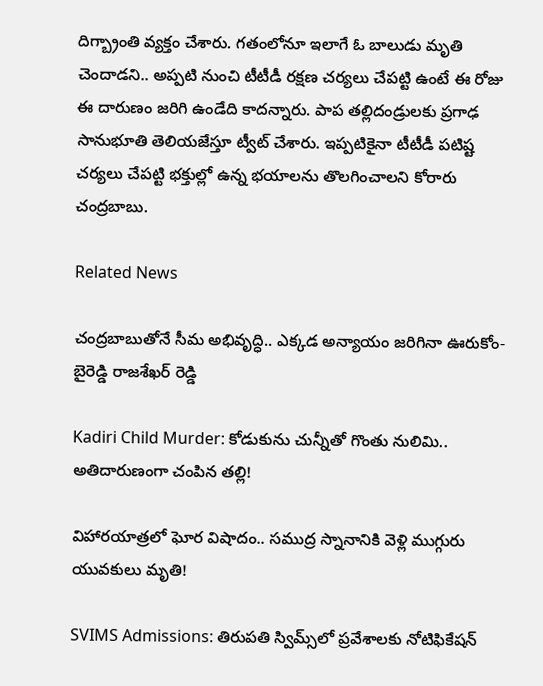దిగ్బ్రాంతి వ్యక్తం చేశారు. గతంలోనూ ఇలాగే ఓ బాలుడు మృతి చెందాడని.. అప్పటి నుంచి టీటీడీ రక్షణ చర్యలు చేపట్టి ఉంటే ఈ రోజు ఈ దారుణం జరిగి ఉండేది కాదన్నారు. పాప తల్లిదండ్రులకు ప్రగాఢ సానుభూతి తెలియజేస్తూ ట్వీట్ చేశారు. ఇప్పటికైనా టీటీడీ పటిష్ట చర్యలు చేపట్టి భక్తుల్లో ఉన్న భయాలను తొలగించాలని కోరారు చంద్రబాబు.

Related News

చంద్రబాబుతోనే సీమ అభివృద్ధి.. ఎక్కడ అన్యాయం జరిగినా ఊరుకోం- బైరెడ్డి రాజశేఖర్ రెడ్డి

Kadiri Child Murder: కోడుకును చున్నీతో గొంతు నులిమి.. అతిదారుణంగా చంపిన తల్లి!

విహారయాత్రలో ఘోర విషాదం.. సముద్ర స్నానానికి వెళ్లి ముగ్గురు యువకులు మృతి!

SVIMS Admissions: తిరుపతి స్విమ్స్‌లో ప్రవేశాలకు నోటిఫికేషన్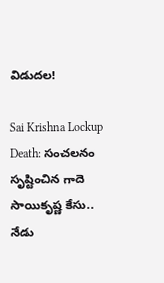విడుదల!

Sai Krishna Lockup Death: సంచలనం సృష్టించిన గాదె సాయికృష్ణ కేసు.. నేడు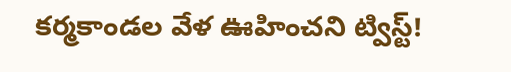కర్మకాండల వేళ ఊహించని ట్విస్ట్!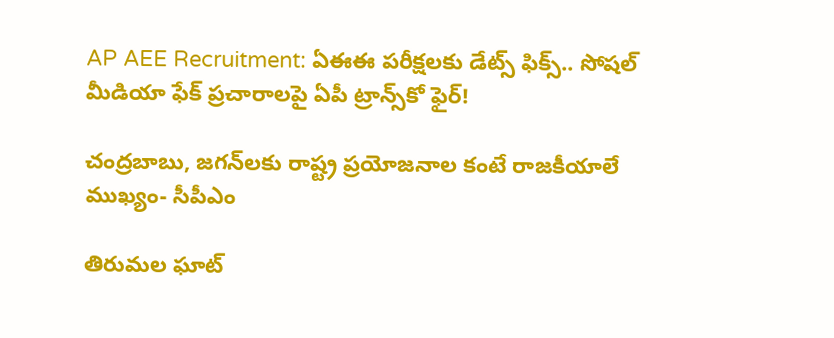AP AEE Recruitment: ఏఈఈ పరీక్షలకు డేట్స్ ఫిక్స్.. సోషల్ మీడియా ఫేక్ ప్రచారాలపై ఏపీ ట్రాన్స్‌కో ఫైర్!

చంద్రబాబు, జగన్‌లకు రాష్ట్ర ప్రయోజనాల కంటే రాజకీయాలే ముఖ్యం- సీపీఎం

తిరుమల ఘాట్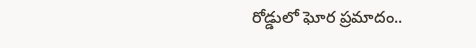రోడ్డులో ఘోర ప్రమాదం..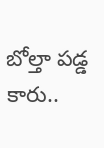బోల్తా పడ్డ కారు..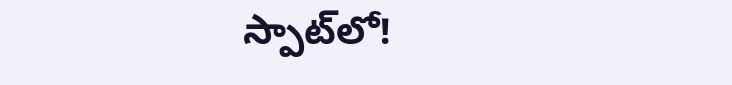స్పాట్‌లో!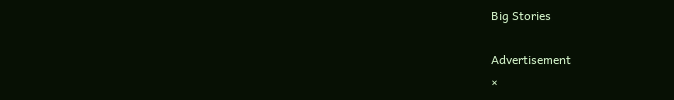Big Stories

Advertisement
×